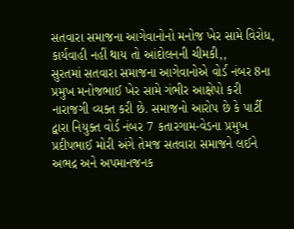સતવારા સમાજના આગેવાનોનો મનોજ ખેર સામે વિરોધ, કાર્યવાહી નહીં થાય તો આંદોલનની ચીમકી,,
સુરતમાં સતવારા સમાજના આગેવાનોએ વોર્ડ નંબર 8ના પ્રમુખ મનોજભાઈ ખેર સામે ગંભીર આક્ષેપો કરી નારાજગી વ્યક્ત કરી છે. સમાજનો આરોપ છે કે પાર્ટી દ્વારા નિયુક્ત વોર્ડ નંબર 7 કતારગામ-વેડના પ્રમુખ પ્રદીપભાઈ મોરી અંગે તેમજ સતવારા સમાજને લઈને અભદ્ર અને અપમાનજનક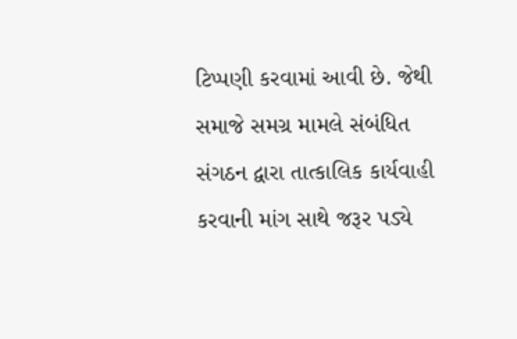ટિપ્પણી કરવામાં આવી છે. જેથી સમાજે સમગ્ર મામલે સંબંધિત સંગઠન દ્વારા તાત્કાલિક કાર્યવાહી કરવાની માંગ સાથે જરૂર પડ્યે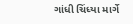ગાંધી ચિંધ્યા માર્ગે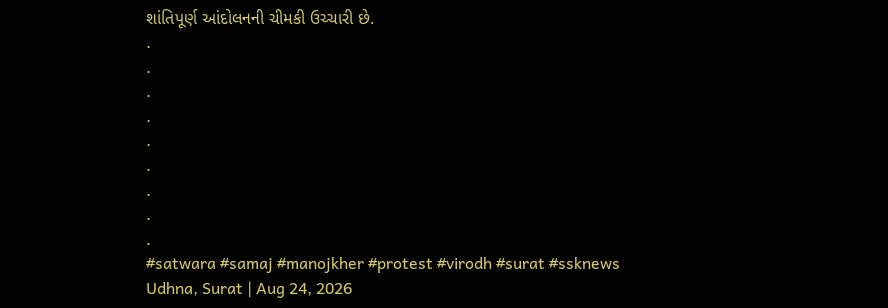શાંતિપૂર્ણ આંદોલનની ચીમકી ઉચ્ચારી છે.
.
.
.
.
.
.
.
.
.
#satwara #samaj #manojkher #protest #virodh #surat #ssknews
Udhna, Surat | Aug 24, 2026